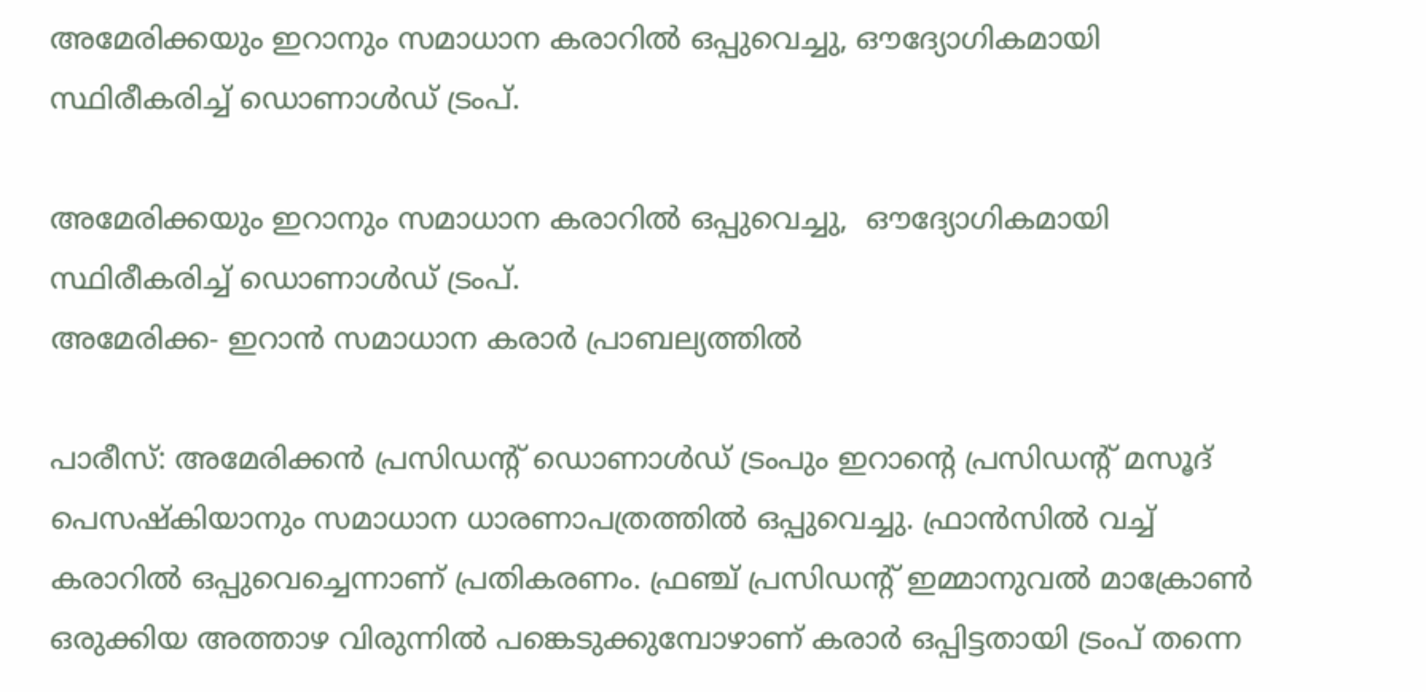അമേരിക്കയും ഇറാനും സമാധാന കരാറില്‍ ഒപ്പുവെച്ചു, ഔദ്യോഗികമായി സ്ഥിരീകരിച്ച് ഡൊണാള്‍ഡ് ട്രംപ്.

അമേരിക്കയും ഇറാനും സമാധാന കരാറില്‍ ഒപ്പുവെച്ചു,  ഔദ്യോഗികമായി സ്ഥിരീകരിച്ച് ഡൊണാള്‍ഡ് ട്രംപ്.
അമേരിക്ക- ഇറാൻ സമാധാന കരാർ പ്രാബല്യത്തിൽ

പാരീസ്: അമേരിക്കന്‍ പ്രസിഡന്റ് ഡൊണാള്‍ഡ് ട്രംപും ഇറാന്റെ പ്രസിഡന്റ് മസൂദ് പെസഷ്‌കിയാനും സമാധാന ധാരണാപത്രത്തില്‍ ഒപ്പുവെച്ചു. ഫ്രാന്‍സില്‍ വച്ച് കരാറില്‍ ഒപ്പുവെച്ചെന്നാണ് പ്രതികരണം. ഫ്രഞ്ച് പ്രസിഡന്റ് ഇമ്മാനുവല്‍ മാക്രോണ്‍ ഒരുക്കിയ അത്താഴ വിരുന്നില്‍ പങ്കെടുക്കുമ്പോഴാണ് കരാര്‍ ഒപ്പിട്ടതായി ട്രംപ് തന്നെ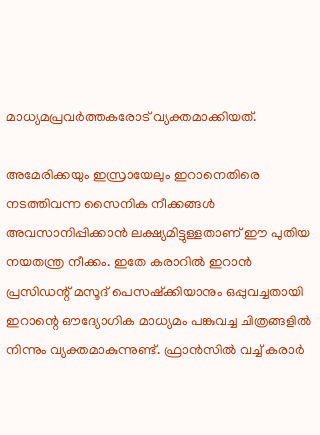മാധ്യമപ്രവര്‍ത്തകരോട് വ്യക്തമാക്കിയത്.

അമേരിക്കയും ഇസ്രായേലും ഇറാനെതിരെ നടത്തിവന്ന സൈനിക നീക്കങ്ങള്‍ അവസാനിപ്പിക്കാന്‍ ലക്ഷ്യമിട്ടുള്ളതാണ് ഈ പുതിയ നയതന്ത്ര നീക്കം. ഇതേ കരാറില്‍ ഇറാന്‍ പ്രസിഡന്റ് മസൂദ് പെസഷ്‌ക്കിയാനും ഒപ്പുവച്ചതായി ഇറാന്റെ ഔദ്യോഗിക മാധ്യമം പങ്കുവച്ച ചിത്രങ്ങളില്‍ നിന്നും വ്യക്തമാകുന്നുണ്ട്. ഫ്രാന്‍സില്‍ വച്ച് കരാര്‍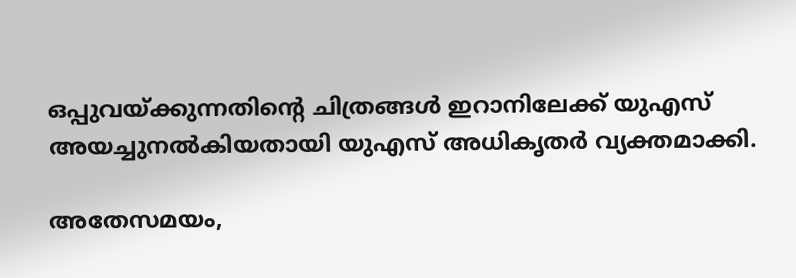ഒപ്പുവയ്ക്കുന്നതിന്റെ ചിത്രങ്ങള്‍ ഇറാനിലേക്ക് യുഎസ് അയച്ചുനല്‍കിയതായി യുഎസ് അധികൃതര്‍ വ്യക്തമാക്കി.

അതേസമയം,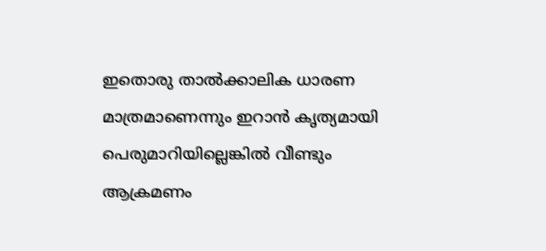ഇതൊരു താല്‍ക്കാലിക ധാരണ മാത്രമാണെന്നും ഇറാന്‍ കൃത്യമായി പെരുമാറിയില്ലെങ്കില്‍ വീണ്ടും ആക്രമണം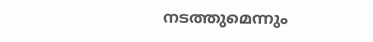നടത്തുമെന്നും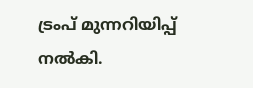ട്രംപ് മുന്നറിയിപ്പ് നല്‍കി.